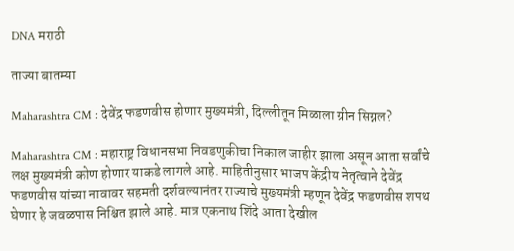DNA मराठी

ताज्या बातम्या

Maharashtra CM : देवेंद्र फडणवीस होणार मुख्यमंत्री, दिल्लीतून मिळाला ग्रीन सिग्नल?

Maharashtra CM : महाराष्ट्र विधानसभा निवडणुकीचा निकाल जाहीर झाला असून आता सर्वांचे लक्ष मुख्यमंत्री कोण होणार याकडे लागले आहे. माहितीनुसार भाजप केंद्रीय नेतृत्वाने देवेंद्र फडणवीस यांच्या नावावर सहमती दर्शवल्यानंतर राज्याचे मुख्यमंत्री म्हणून देवेंद्र फडणवीस शपथ घेणार हे जवळपास निश्चित झाले आहे. मात्र एकनाथ शिंदे आता देखील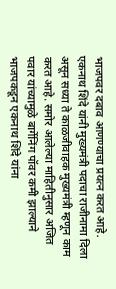भाजपवर दबाव आणण्याचा प्रयत्न करत आहे. एकनाथ शिंदे यांनी मुख्यमंत्री पदाचा राजीनामा दिला असून सध्या ते काळजीवाहक मुख्यमंत्री म्हणून काम करत आहे. समोर आलेल्या माहितीनुसार अजित पवार यांच्यामुळे बार्गेनिंग पॉवर कमी झाल्याने भाजपकडून एकनाथ शिंदे यांना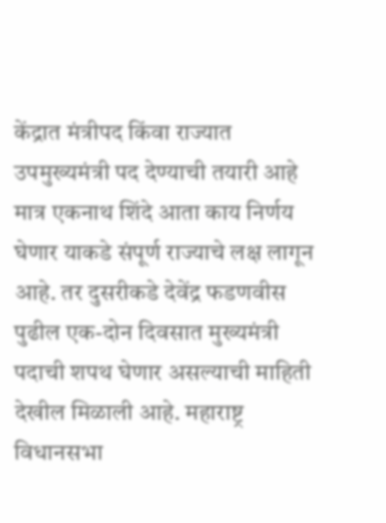केंद्रात मंत्रीपद किंवा राज्यात उपमुख्यमंत्री पद देण्याची तयारी आहे मात्र एकनाथ शिंदे आता काय निर्णय घेणार याकडे संपूर्ण राज्याचे लक्ष लागून आहे. तर दुसरीकडे देवेंद्र फडणवीस पुढील एक-दोन दिवसात मुख्यमंत्री पदाची शपथ घेणार असल्याची माहिती देखील मिळाली आहे. महाराष्ट्र विधानसभा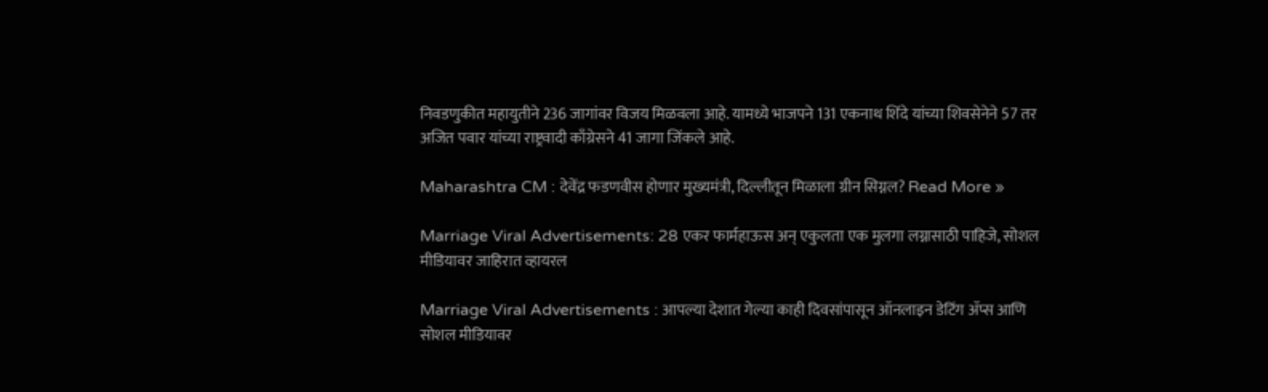निवडणुकीत महायुतीने 236 जागांवर विजय मिळवला आहे. यामध्ये भाजपने 131 एकनाथ शिंदे यांच्या शिवसेनेने 57 तर अजित पवार यांच्या राष्ट्रवादी काँग्रेसने 41 जागा जिंकले आहे.

Maharashtra CM : देवेंद्र फडणवीस होणार मुख्यमंत्री, दिल्लीतून मिळाला ग्रीन सिग्नल? Read More »

Marriage Viral Advertisements: 28 एकर फार्महाऊस अन् एकुलता एक मुलगा लग्नासाठी पाहिजे, सोशल मीडियावर जाहिरात व्हायरल

Marriage Viral Advertisements : आपल्या देशात गेल्या काही दिवसांपासून ऑनलाइन डेटिंग ॲप्स आणि सोशल मीडियावर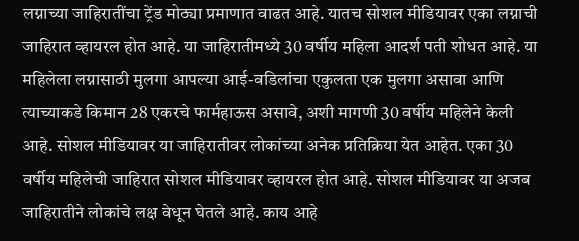लग्नाच्या जाहिरातींचा ट्रेंड मोठ्या प्रमाणात वाढत आहे. यातच सोशल मीडियावर एका लग्नाची जाहिरात व्हायरल होत आहे. या जाहिरातीमध्ये 30 वर्षीय महिला आदर्श पती शोधत आहे. या महिलेला लग्नासाठी मुलगा आपल्या आई-वडिलांचा एकुलता एक मुलगा असावा आणि त्याच्याकडे किमान 28 एकरचे फार्महाऊस असावे, अशी मागणी 30 वर्षीय महिलेने केली आहे. सोशल मीडियावर या जाहिरातीवर लोकांच्या अनेक प्रतिक्रिया येत आहेत. एका 30 वर्षीय महिलेची जाहिरात सोशल मीडियावर व्हायरल होत आहे. सोशल मीडियावर या अजब जाहिरातीने लोकांचे लक्ष वेधून घेतले आहे. काय आहे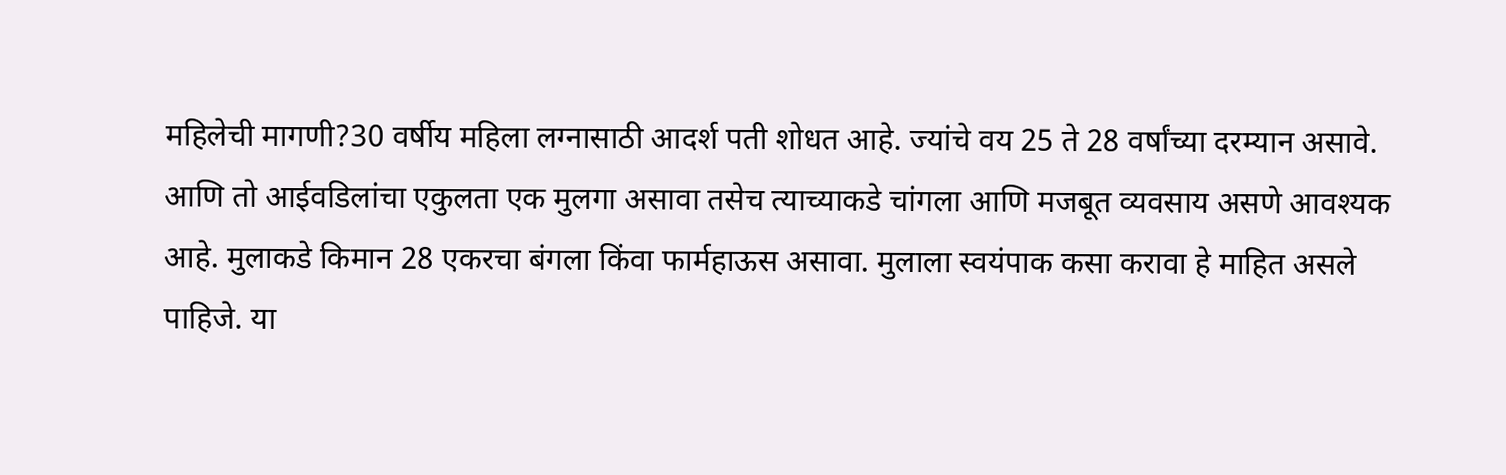महिलेची मागणी?30 वर्षीय महिला लग्नासाठी आदर्श पती शोधत आहे. ज्यांचे वय 25 ते 28 वर्षांच्या दरम्यान असावे. आणि तो आईवडिलांचा एकुलता एक मुलगा असावा तसेच त्याच्याकडे चांगला आणि मजबूत व्यवसाय असणे आवश्यक आहे. मुलाकडे किमान 28 एकरचा बंगला किंवा फार्महाऊस असावा. मुलाला स्वयंपाक कसा करावा हे माहित असले पाहिजे. या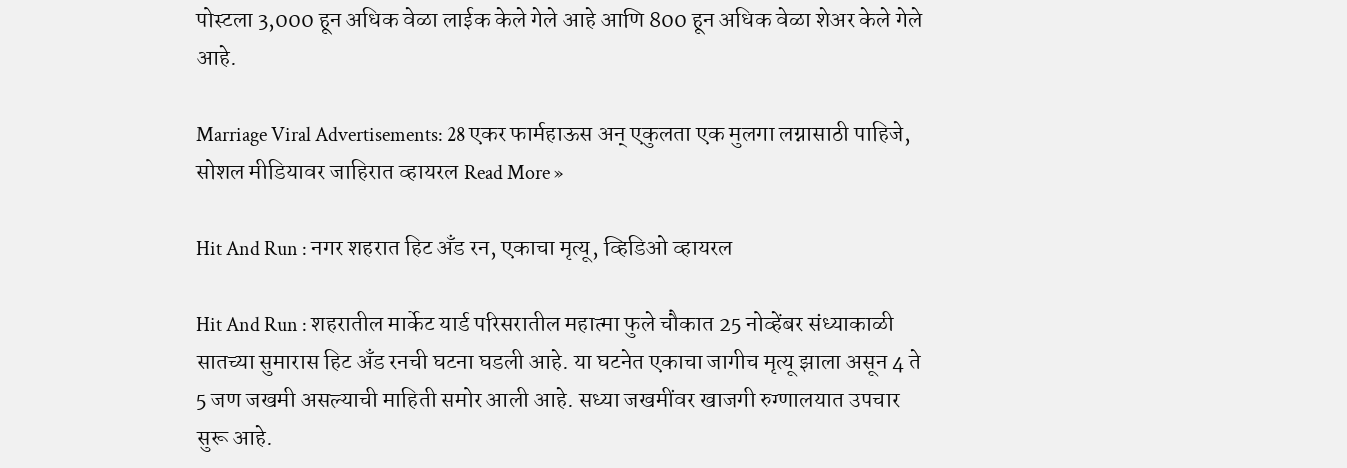पोस्टला 3,000 हून अधिक वेळा लाईक केले गेले आहे आणि 800 हून अधिक वेळा शेअर केले गेले आहे.

Marriage Viral Advertisements: 28 एकर फार्महाऊस अन् एकुलता एक मुलगा लग्नासाठी पाहिजे, सोशल मीडियावर जाहिरात व्हायरल Read More »

Hit And Run : नगर शहरात हिट अँड रन, एकाचा मृत्यू, व्हिडिओ व्हायरल

Hit And Run : शहरातील मार्केट यार्ड परिसरातील महात्मा फुले चौकात 25 नोव्हेंबर संध्याकाळी सातच्या सुमारास हिट अँड रनची घटना घडली आहे. या घटनेत एकाचा जागीच मृत्यू झाला असून 4 ते 5 जण जखमी असल्याची माहिती समोर आली आहे. सध्या जखमींवर खाजगी रुग्णालयात उपचार सुरू आहे.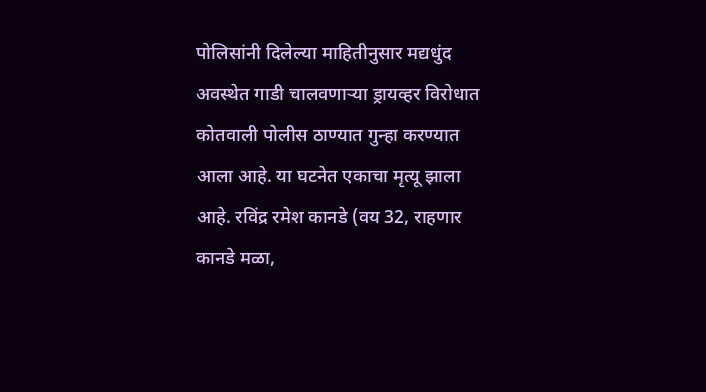पोलिसांनी दिलेल्या माहितीनुसार मद्यधुंद अवस्थेत गाडी चालवणाऱ्या ड्रायव्हर विरोधात कोतवाली पोलीस ठाण्यात गुन्हा करण्यात आला आहे. या घटनेत एकाचा मृत्यू झाला आहे. रविंद्र रमेश कानडे (वय 32, राहणार कानडे मळा,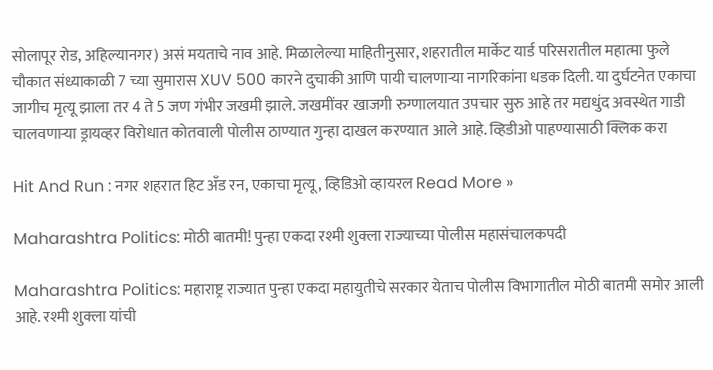सोलापूर रोड, अहिल्यानगर) असं मयताचे नाव आहे. मिळालेल्या माहितीनुसार, शहरातील मार्केट यार्ड परिसरातील महात्मा फुले चौकात संध्याकाळी 7 च्या सुमारास XUV 500 कारने दुचाकी आणि पायी चालणाऱ्या नागरिकांना धडक दिली. या दुर्घटनेत एकाचा जागीच मृत्यू झाला तर 4 ते 5 जण गंभीर जखमी झाले. जखमींवर खाजगी रुग्णालयात उपचार सुरु आहे तर मद्यधुंद अवस्थेत गाडी चालवणाऱ्या ड्रायव्हर विरोधात कोतवाली पोलीस ठाण्यात गुन्हा दाखल करण्यात आले आहे. व्हिडीओ पाहण्यासाठी क्लिक करा

Hit And Run : नगर शहरात हिट अँड रन, एकाचा मृत्यू, व्हिडिओ व्हायरल Read More »

Maharashtra Politics: मोठी बातमी! पुन्हा एकदा रश्मी शुक्ला राज्याच्या पोलीस महासंचालकपदी

Maharashtra Politics: महाराष्ट्र राज्यात पुन्हा एकदा महायुतीचे सरकार येताच पोलीस विभागातील मोठी बातमी समोर आली आहे. रश्मी शुक्ला यांची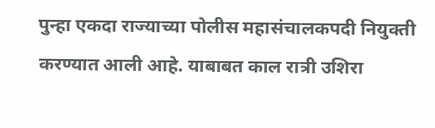पुन्हा एकदा राज्याच्या पोलीस महासंचालकपदी नियुक्ती करण्यात आली आहे. याबाबत काल रात्री उशिरा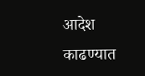आदेश काढण्यात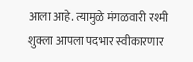आला आहे. त्यामुळे मंगळवारी रश्मी शुक्ला आपला पदभार स्वीकारणार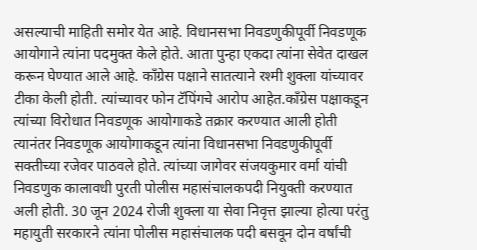असल्याची माहिती समोर येत आहे. विधानसभा निवडणुकीपूर्वी निवडणूक आयोगाने त्यांना पदमुक्त केले होते. आता पुन्हा एकदा त्यांना सेवेत दाखल करून घेण्यात आले आहे. काँग्रेस पक्षाने सातत्याने रश्मी शुक्ला यांच्यावर टीका केली होती. त्यांच्यावर फोन टॅपिंगचे आरोप आहेत.काँग्रेस पक्षाकडून त्यांच्या विरोधात निवडणूक आयोगाकडे तक्रार करण्यात आली होती त्यानंतर निवडणूक आयोगाकडून त्यांना विधानसभा निवडणुकीपूर्वी सक्तीच्या रजेवर पाठवले होते. त्यांच्या जागेवर संजयकुमार वर्मा यांची निवडणुक कालावधी पुरती पोलीस महासंचालकपदी नियुक्ती करण्यात अली होती. 30 जून 2024 रोजी शुक्ला या सेवा निवृत्त झाल्या होत्या परंतु महायुती सरकारने त्यांना पोलीस महासंचालक पदी बसवून दोन वर्षांची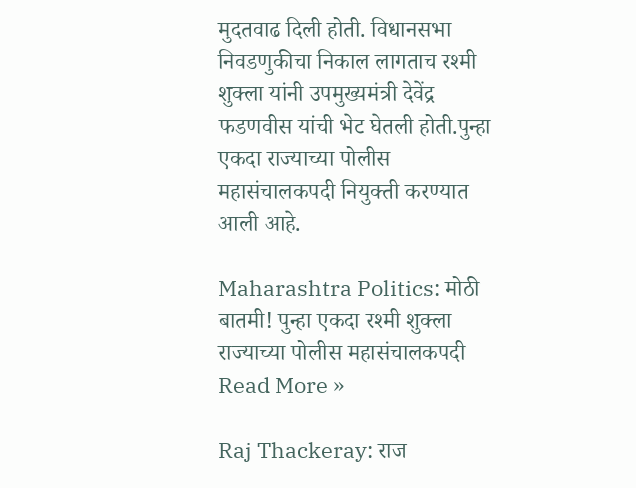मुदतवाढ दिली होती. विधानसभा निवडणुकीचा निकाल लागताच रश्मी शुक्ला यांनी उपमुख्यमंत्री देवेंद्र फडणवीस यांची भेट घेतली होती.पुन्हा एकदा राज्याच्या पोलीस महासंचालकपदी नियुक्ती करण्यात आली आहे.

Maharashtra Politics: मोठी बातमी! पुन्हा एकदा रश्मी शुक्ला राज्याच्या पोलीस महासंचालकपदी Read More »

Raj Thackeray: राज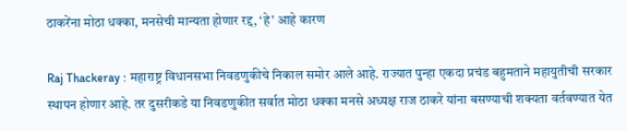ठाकरेंना मोठा धक्का, मनसेची मान्यता होणार रद्द, ‘हे’ आहे कारण

Raj Thackeray : महाराष्ट्र विधानसभा निवडणुकीचे निकाल समोर आले आहे. राज्यात पुन्हा एकदा प्रचंड बहुमताने महायुतीची सरकार स्थापन होणार आहे. तर दुसरीकडे या निवडणुकीत सर्वात मोठा धक्का मनसे अध्यक्ष राज ठाकरे यांना बसण्याची शक्यता वर्तवण्यात येत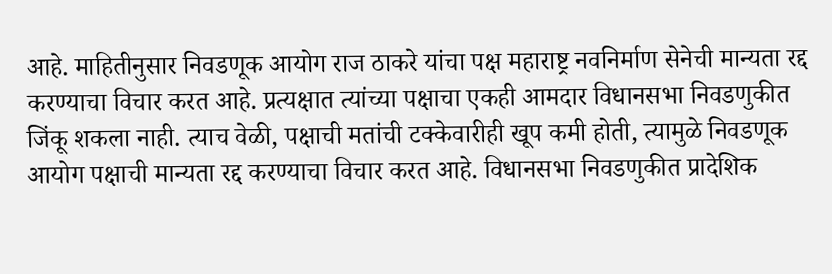आहे. माहितीनुसार निवडणूक आयोग राज ठाकरे यांचा पक्ष महाराष्ट्र नवनिर्माण सेनेची मान्यता रद्द करण्याचा विचार करत आहे. प्रत्यक्षात त्यांच्या पक्षाचा एकही आमदार विधानसभा निवडणुकीत जिंकू शकला नाही. त्याच वेळी, पक्षाची मतांची टक्केवारीही खूप कमी होती, त्यामुळे निवडणूक आयोग पक्षाची मान्यता रद्द करण्याचा विचार करत आहे. विधानसभा निवडणुकीत प्रादेशिक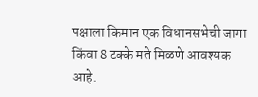पक्षाला किमान एक विधानसभेची जागा किंवा 8 टक्के मते मिळणे आवश्यक आहे.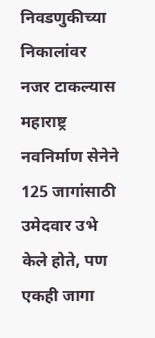निवडणुकीच्या निकालांवर नजर टाकल्यास महाराष्ट्र नवनिर्माण सेनेने 125 जागांसाठी उमेदवार उभे केले होते, पण एकही जागा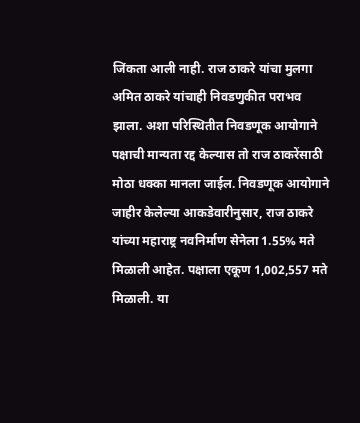जिंकता आली नाही. राज ठाकरे यांचा मुलगा अमित ठाकरे यांचाही निवडणुकीत पराभव झाला. अशा परिस्थितीत निवडणूक आयोगाने पक्षाची मान्यता रद्द केल्यास तो राज ठाकरेंसाठी मोठा धक्का मानला जाईल. निवडणूक आयोगाने जाहीर केलेल्या आकडेवारीनुसार, राज ठाकरे यांच्या महाराष्ट्र नवनिर्माण सेनेला 1.55% मते मिळाली आहेत. पक्षाला एकूण 1,002,557 मते मिळाली. या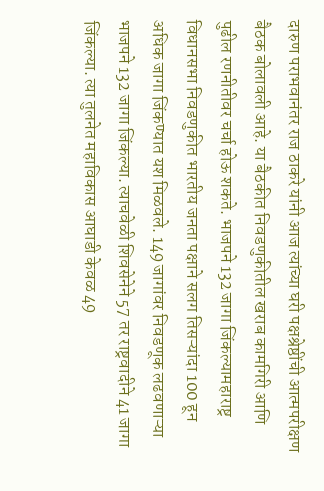दारुण पराभवानंतर राज ठाकरे यांनी आज त्यांच्या घरी पक्षश्रेष्ठींची आत्मपरीक्षण बैठक बोलावली आहे. या बैठकीत निवडणुकीतील खराब कामगिरी आणि पुढील रणनीतीवर चर्चा होऊ शकते. भाजपने 132 जागा जिंकल्यामहाराष्ट्र विधानसभा निवडणुकीत भारतीय जनता पक्षाने सलग तिसऱ्यांदा 100 हून अधिक जागा जिंकण्यात यश मिळवले. 149 जागांवर निवडणूक लढवणाऱ्या भाजपने 132 जागा जिंकल्या. त्याचवेळी शिवसेनेने 57 तर राष्ट्रवादीने 41 जागा जिंकल्या. त्या तुलनेत महाविकास आघाडी केवळ 49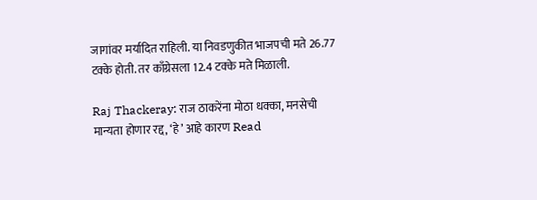जागांवर मर्यादित राहिली. या निवडणुकीत भाजपची मते 26.77 टक्के होती. तर काँग्रेसला 12.4 टक्के मते मिळाली.

Raj Thackeray: राज ठाकरेंना मोठा धक्का, मनसेची मान्यता होणार रद्द, ‘हे’ आहे कारण Read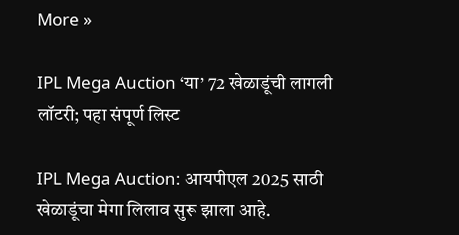More »

IPL Mega Auction ‘या’ 72 खेळाडूंची लागली लॉटरी; पहा संपूर्ण लिस्ट

IPL Mega Auction: आयपीएल 2025 साठी खेळाडूंचा मेगा लिलाव सुरू झाला आहे.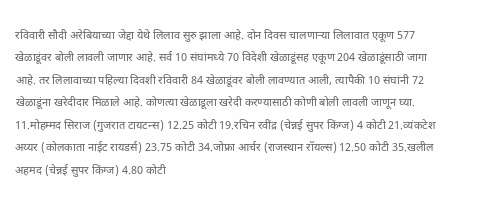रविवारी सौदी अरेबियाच्या जेद्दा येथे लिलाव सुरु झाला आहे. दोन दिवस चालणाऱ्या लिलावात एकूण 577 खेळाडूंवर बोली लावली जाणार आहे. सर्व 10 संघांमध्ये 70 विदेशी खेळाडूंसह एकूण 204 खेळाडूंसाठी जागा आहे. तर लिलावाच्या पहिल्या दिवशी रविवारी 84 खेळाडूंवर बोली लावण्यात आली, त्यापैकी 10 संघांनी 72 खेळाडूंना खरेदीदार मिळाले आहे. कोणत्या खेळाडूला खरेदी करण्यासाठी कोणी बोली लावली जाणून घ्या. 11.मोहम्मद सिराज (गुजरात टायटन्स) 12.25 कोटी 19.रचिन रवींद्र (चेन्नई सुपर किंग्ज) 4 कोटी 21.व्यंकटेश अय्यर (कोलकाता नाईट रायडर्स) 23.75 कोटी 34.जोफ्रा आर्चर (राजस्थान रॉयल्स) 12.50 कोटी 35.खलील अहमद (चेन्नई सुपर किंग्ज) 4.80 कोटी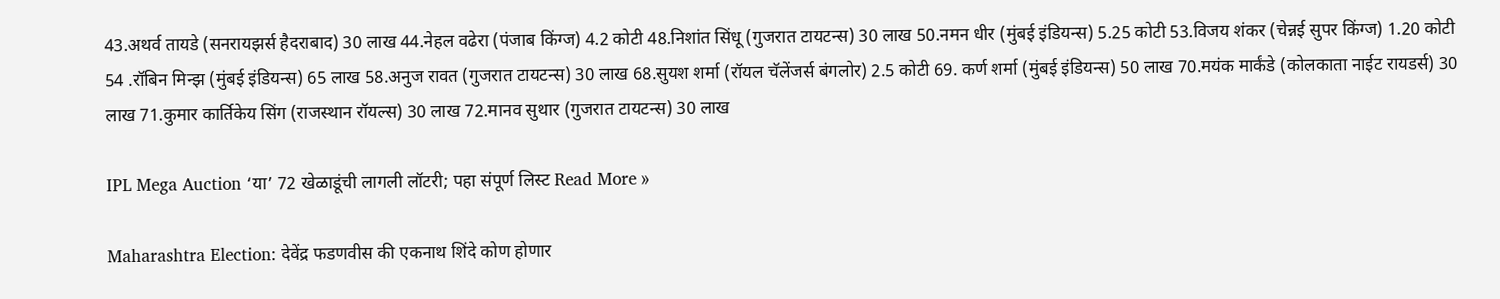43.अथर्व तायडे (सनरायझर्स हैदराबाद) 30 लाख 44.नेहल वढेरा (पंजाब किंग्ज) 4.2 कोटी 48.निशांत सिंधू (गुजरात टायटन्स) 30 लाख 50.नमन धीर (मुंबई इंडियन्स) 5.25 कोटी 53.विजय शंकर (चेन्नई सुपर किंग्ज) 1.20 कोटी 54 .रॉबिन मिन्झ (मुंबई इंडियन्स) 65 लाख 58.अनुज रावत (गुजरात टायटन्स) 30 लाख 68.सुयश शर्मा (रॉयल चॅलेंजर्स बंगलोर) 2.5 कोटी 69. कर्ण शर्मा (मुंबई इंडियन्स) 50 लाख 70.मयंक मार्कंडे (कोलकाता नाईट रायडर्स) 30 लाख 71.कुमार कार्तिकेय सिंग (राजस्थान रॉयल्स) 30 लाख 72.मानव सुथार (गुजरात टायटन्स) 30 लाख

IPL Mega Auction ‘या’ 72 खेळाडूंची लागली लॉटरी; पहा संपूर्ण लिस्ट Read More »

Maharashtra Election: देवेंद्र फडणवीस की एकनाथ शिंदे कोण होणार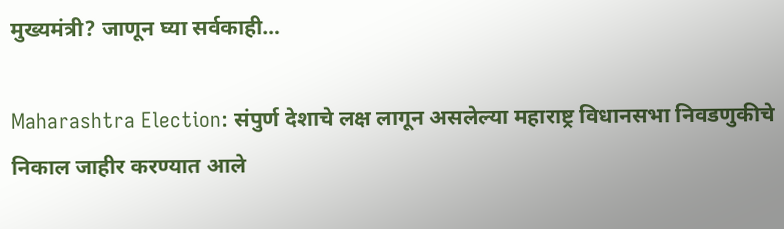मुख्यमंत्री? जाणून घ्या सर्वकाही…

Maharashtra Election: संपुर्ण देशाचे लक्ष लागून असलेल्या महाराष्ट्र विधानसभा निवडणुकीचे निकाल जाहीर करण्यात आले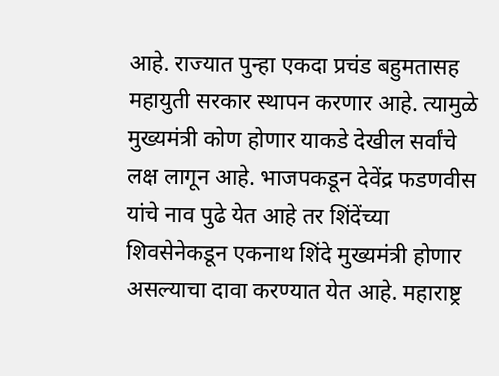आहे. राज्यात पुन्हा एकदा प्रचंड बहुमतासह महायुती सरकार स्थापन करणार आहे. त्यामुळे मुख्यमंत्री कोण होणार याकडे देखील सर्वांचे लक्ष लागून आहे. भाजपकडून देवेंद्र फडणवीस यांचे नाव पुढे येत आहे तर शिंदेंच्या शिवसेनेकडून एकनाथ शिंदे मुख्यमंत्री होणार असल्याचा दावा करण्यात येत आहे. महाराष्ट्र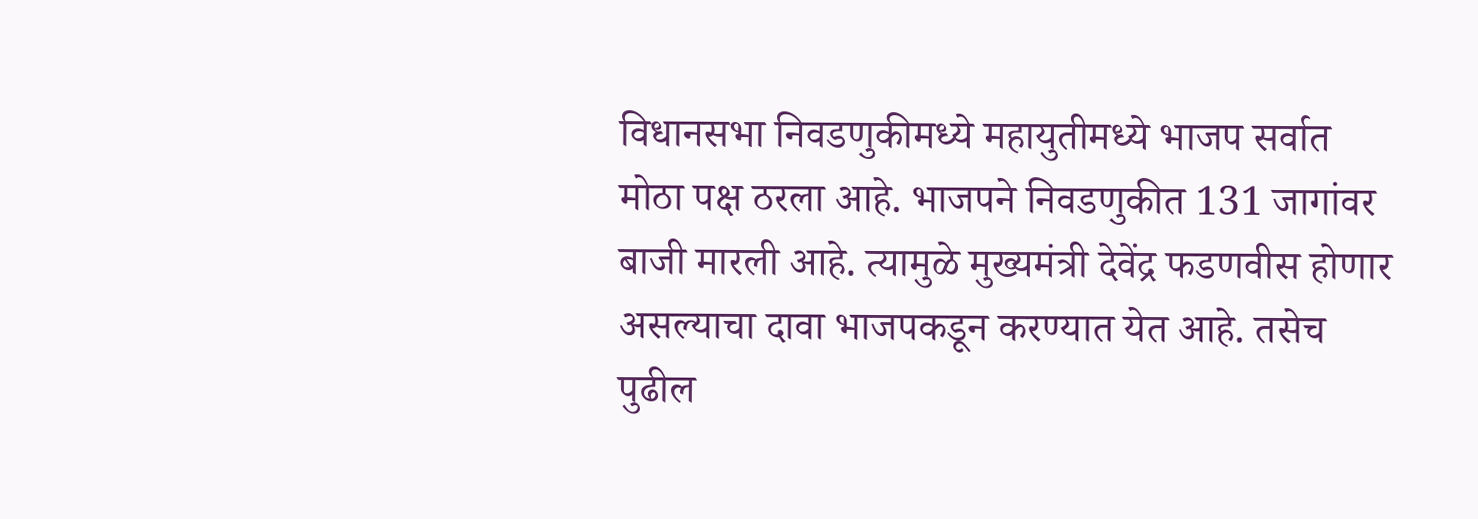विधानसभा निवडणुकीमध्ये महायुतीमध्ये भाजप सर्वात मोठा पक्ष ठरला आहे. भाजपने निवडणुकीत 131 जागांवर बाजी मारली आहे. त्यामुळे मुख्यमंत्री देवेंद्र फडणवीस होणार असल्याचा दावा भाजपकडून करण्यात येत आहे. तसेच पुढील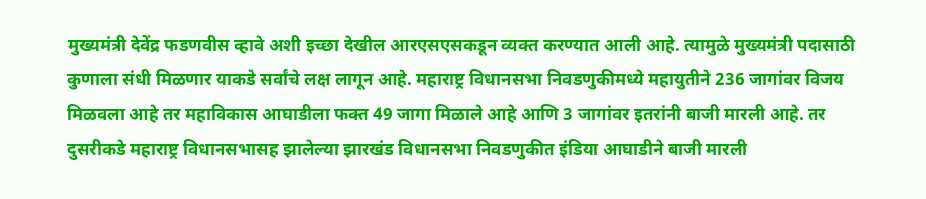मुख्यमंत्री देवेंद्र फडणवीस व्हावे अशी इच्छा देखील आरएसएसकडून व्यक्त करण्यात आली आहे. त्यामुळे मुख्यमंत्री पदासाठी कुणाला संधी मिळणार याकडे सर्वांचे लक्ष लागून आहे. महाराष्ट्र विधानसभा निवडणुकीमध्ये महायुतीने 236 जागांवर विजय मिळवला आहे तर महाविकास आघाडीला फक्त 49 जागा मिळाले आहे आणि 3 जागांवर इतरांनी बाजी मारली आहे. तर दुसरीकडे महाराष्ट्र विधानसभासह झालेल्या झारखंड विधानसभा निवडणुकीत इंडिया आघाडीने बाजी मारली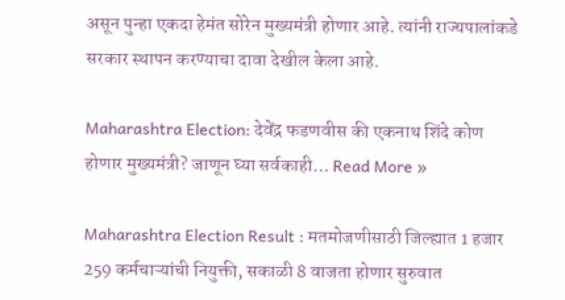असून पुन्हा एकदा हेमंत सोरेन मुख्यमंत्री होणार आहे. त्यांनी राज्यपालांकडे सरकार स्थापन करण्याचा दावा देखील केला आहे.

Maharashtra Election: देवेंद्र फडणवीस की एकनाथ शिंदे कोण होणार मुख्यमंत्री? जाणून घ्या सर्वकाही… Read More »

Maharashtra Election Result : मतमोजणीसाठी जिल्ह्यात 1 हजार 259 कर्मचाऱ्यांची नियुक्ती, सकाळी 8 वाजता होणार सुरुवात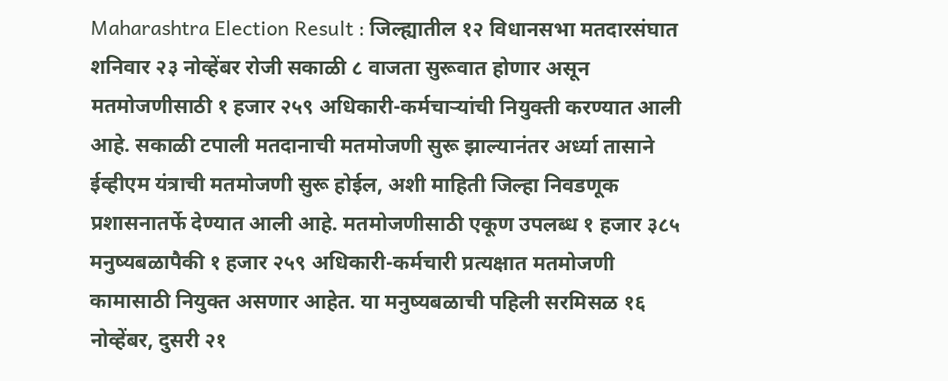Maharashtra Election Result : जिल्ह्यातील १२ विधानसभा मतदारसंघात शनिवार २३ नोव्हेंबर रोजी सकाळी ८ वाजता सुरूवात होणार असून मतमोजणीसाठी १ हजार २५९ अधिकारी-कर्मचाऱ्यांची नियुक्ती करण्यात आली आहे. सकाळी टपाली मतदानाची मतमोजणी सुरू झाल्यानंतर अर्ध्या तासाने ईव्हीएम यंत्राची मतमोजणी सुरू होईल, अशी माहिती जिल्हा निवडणूक प्रशासनातर्फे देण्यात आली आहे. मतमोजणीसाठी एकूण उपलब्ध १ हजार ३८५ मनुष्यबळापैकी १ हजार २५९ अधिकारी-कर्मचारी प्रत्यक्षात मतमोजणी कामासाठी नियुक्त असणार आहेत. या मनुष्यबळाची पहिली सरमिसळ १६ नोव्हेंबर, दुसरी २१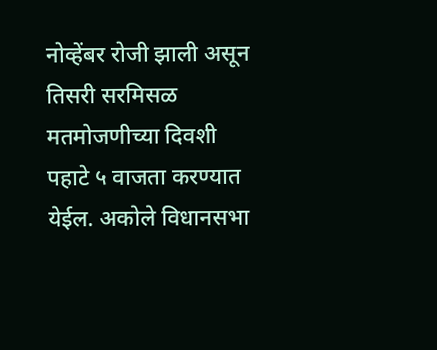नोव्हेंबर रोजी झाली असून तिसरी सरमिसळ मतमोजणीच्या दिवशी पहाटे ५ वाजता करण्यात येईल. अकोले विधानसभा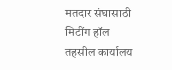मतदार संघासाठी मिटींग हॉल तहसील कार्यालय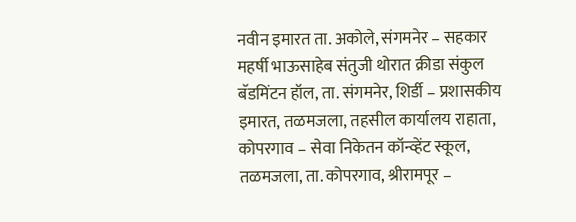नवीन इमारत ता. अकोले, संगमनेर – सहकार महर्षी भाऊसाहेब संतुजी थोरात क्रीडा संकुल बॅडमिंटन हॉल, ता. संगमनेर, शिर्डी – प्रशासकीय इमारत, तळमजला, तहसील कार्यालय राहाता, कोपरगाव – सेवा निकेतन कॉन्व्हेंट स्कूल, तळमजला, ता. कोपरगाव, श्रीरामपूर –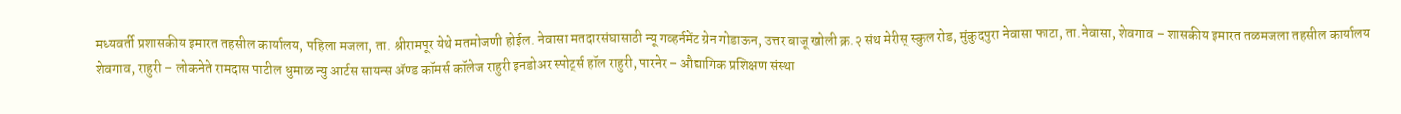मध्यवर्ती प्रशासकीय इमारत तहसील कार्यालय, पहिला मजला, ता. श्रीरामपूर येथे मतमोजणी होईल. नेवासा मतदारसंघासाठी न्यू गव्हर्नमेंट ग्रेन गोडाऊन, उत्तर बाजू खोली क्र.२ संथ मेरीस् स्कुल रोड, मुंकुदपुरा नेवासा फाटा, ता.नेवासा, शेवगाव – शासकीय इमारत तळमजला तहसील कार्यालय शेवगाव, राहुरी – लोकनेते रामदास पाटील धुमाळ न्यु आर्टस सायन्स ॲण्ड कॉमर्स कॉलेज राहुरी इनडोअर स्पोर्ट्स हॉल राहुरी, पारनेर – औद्यागिक प्रशिक्षण संस्था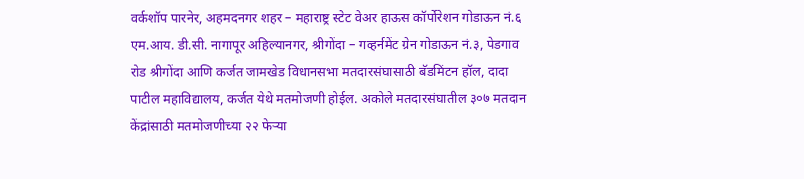वर्कशॉप पारनेर, अहमदनगर शहर – महाराष्ट्र स्टेट वेअर हाऊस कॉर्पोरेशन गोडाऊन नं.६ एम.आय. डी.सी. नागापूर अहिल्यानगर, श्रीगोंदा – गव्हर्नमेंट ग्रेन गोडाऊन नं.३, पेडगाव रोड श्रीगोंदा आणि कर्जत जामखेड विधानसभा मतदारसंघासाठी बॅडमिंटन हॉल, दादा पाटील महाविद्यालय, कर्जत येथे मतमोजणी होईल. अकोले मतदारसंघातील ३०७ मतदान केंद्रांसाठी मतमोजणीच्या २२ फेऱ्या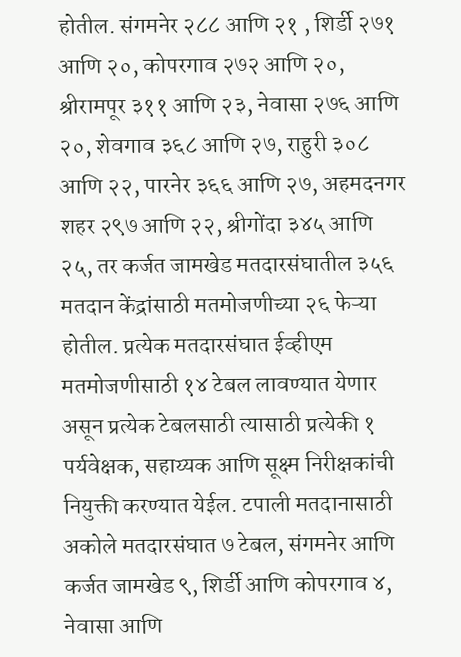होतील. संगमनेर २८८ आणि २१ , शिर्डी २७१ आणि २०, कोपरगाव २७२ आणि २०, श्रीरामपूर ३११ आणि २३, नेवासा २७६ आणि २०, शेवगाव ३६८ आणि २७, राहुरी ३०८ आणि २२, पारनेर ३६६ आणि २७, अहमदनगर शहर २९७ आणि २२, श्रीगोंदा ३४५ आणि २५, तर कर्जत जामखेड मतदारसंघातील ३५६ मतदान केंद्रांसाठी मतमोजणीच्या २६ फेऱ्या होतील. प्रत्येक मतदारसंघात ईव्हीएम मतमोजणीसाठी १४ टेबल लावण्यात येणार असून प्रत्येक टेबलसाठी त्यासाठी प्रत्येकी १ पर्यवेक्षक, सहाय्यक आणि सूक्ष्म निरीक्षकांची नियुक्ती करण्यात येईल. टपाली मतदानासाठी अकोले मतदारसंघात ७ टेबल, संगमनेर आणि कर्जत जामखेड ९, शिर्डी आणि कोपरगाव ४, नेवासा आणि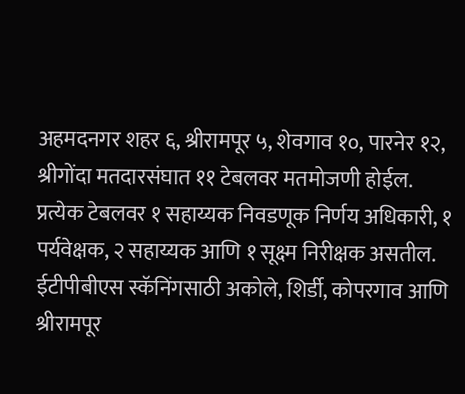अहमदनगर शहर ६, श्रीरामपूर ५, शेवगाव १०, पारनेर १२, श्रीगोंदा मतदारसंघात ११ टेबलवर मतमोजणी होईल. प्रत्येक टेबलवर १ सहाय्यक निवडणूक निर्णय अधिकारी, १ पर्यवेक्षक, २ सहाय्यक आणि १ सूक्ष्म निरीक्षक असतील. ईटीपीबीएस स्कॅनिंगसाठी अकोले, शिर्डी, कोपरगाव आणि श्रीरामपूर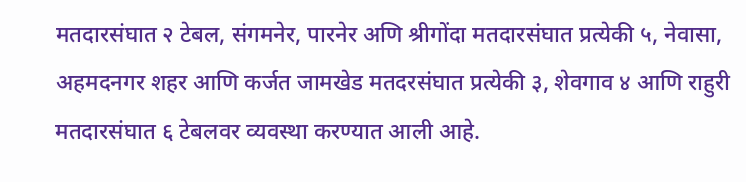मतदारसंघात २ टेबल, संगमनेर, पारनेर अणि श्रीगोंदा मतदारसंघात प्रत्येकी ५, नेवासा, अहमदनगर शहर आणि कर्जत जामखेड मतदरसंघात प्रत्येकी ३, शेवगाव ४ आणि राहुरी मतदारसंघात ६ टेबलवर व्यवस्था करण्यात आली आहे.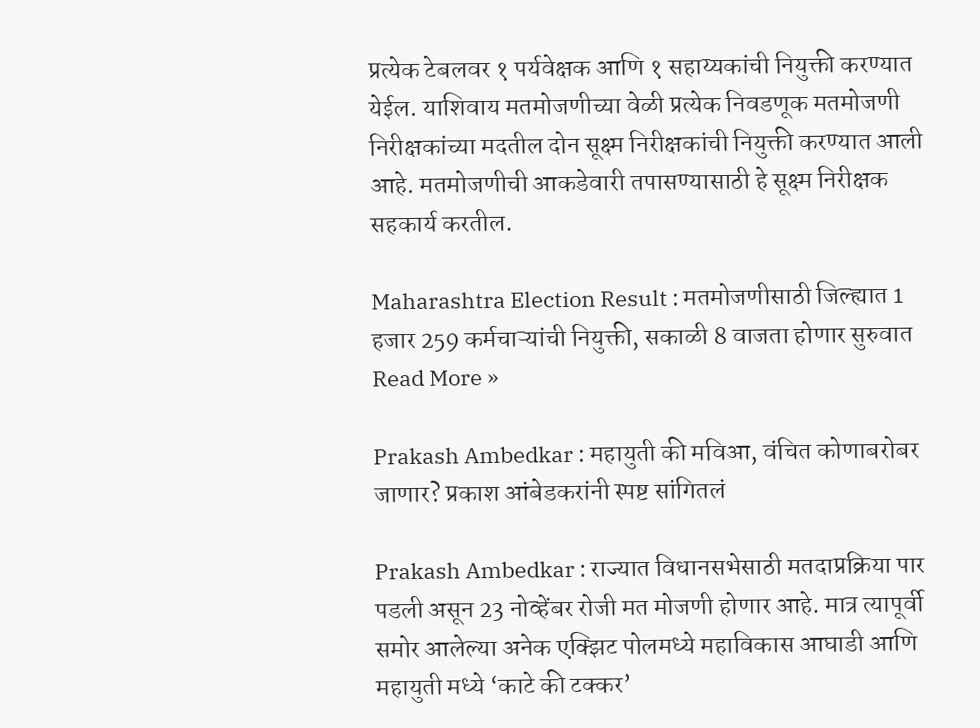प्रत्येक टेबलवर १ पर्यवेक्षक आणि १ सहाय्यकांची नियुक्ती करण्यात येईल. याशिवाय मतमोजणीच्या वेळी प्रत्येक निवडणूक मतमोजणी निरीक्षकांच्या मदतील दोन सूक्ष्म निरीक्षकांची नियुक्ती करण्यात आली आहे. मतमोजणीची आकडेवारी तपासण्यासाठी हे सूक्ष्म निरीक्षक सहकार्य करतील.

Maharashtra Election Result : मतमोजणीसाठी जिल्ह्यात 1 हजार 259 कर्मचाऱ्यांची नियुक्ती, सकाळी 8 वाजता होणार सुरुवात Read More »

Prakash Ambedkar : महायुती की मविआ, वंचित कोणाबरोबर जाणार? प्रकाश आंबेडकरांनी स्पष्ट सांगितलं

Prakash Ambedkar : राज्यात विधानसभेसाठी मतदाप्रक्रिया पार पडली असून 23 नोव्हेंबर रोजी मत मोजणी होणार आहे. मात्र त्यापूर्वी समोर आलेल्या अनेक एक्झिट पोलमध्ये महाविकास आघाडी आणि महायुती मध्ये ‘काटे की टक्कर’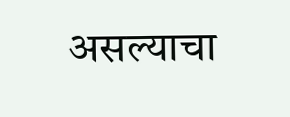असल्याचा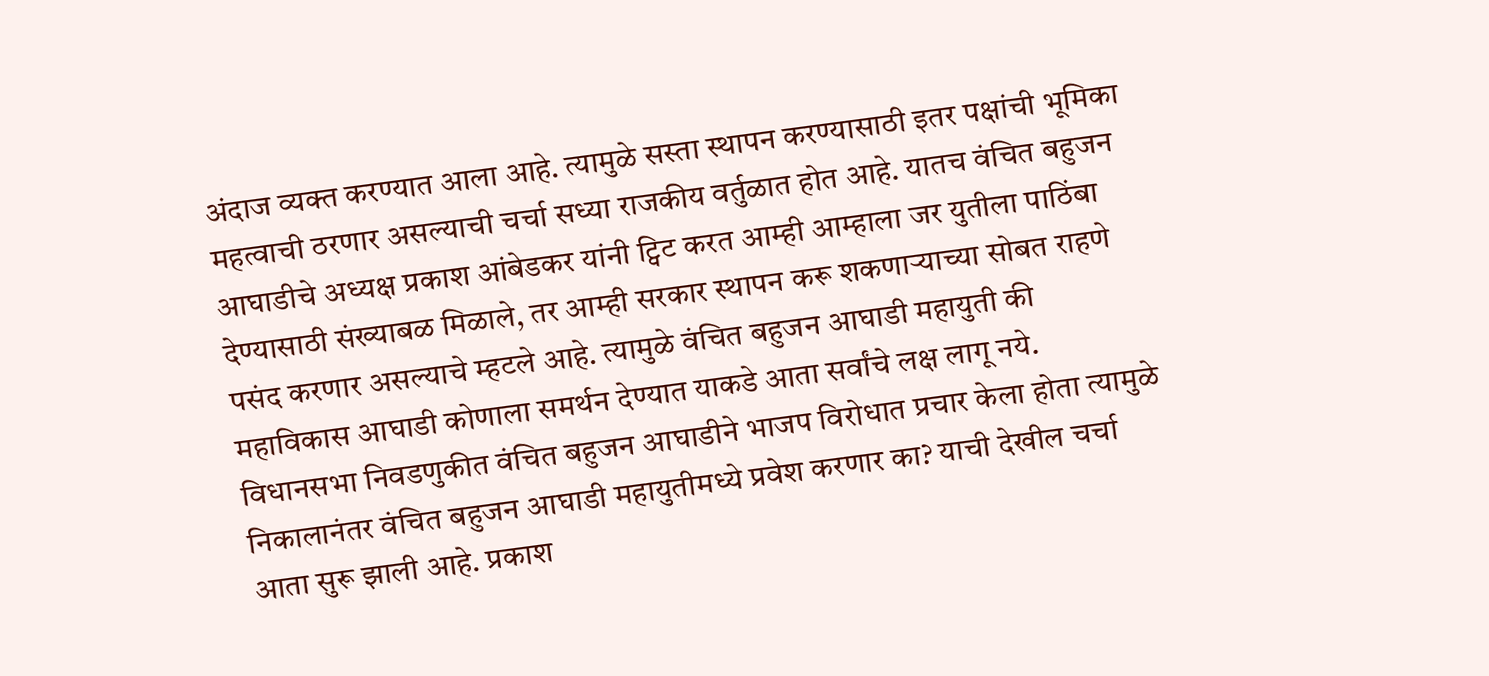अंदाज व्यक्त करण्यात आला आहे. त्यामुळे सस्ता स्थापन करण्यासाठी इतर पक्षांची भूमिका महत्वाची ठरणार असल्याची चर्चा सध्या राजकीय वर्तुळात होत आहे. यातच वंचित बहुजन आघाडीचे अध्यक्ष प्रकाश आंबेडकर यांनी ट्विट करत आम्ही आम्हाला जर युतीला पाठिंबा देण्यासाठी संख्याबळ मिळाले, तर आम्ही सरकार स्थापन करू शकणाऱ्याच्या सोबत राहणे पसंद करणार असल्याचे म्हटले आहे. त्यामुळे वंचित बहुजन आघाडी महायुती की महाविकास आघाडी कोणाला समर्थन देण्यात याकडे आता सर्वांचे लक्ष लागू नये. विधानसभा निवडणुकीत वंचित बहुजन आघाडीने भाजप विरोधात प्रचार केला होता त्यामुळे निकालानंतर वंचित बहुजन आघाडी महायुतीमध्ये प्रवेश करणार का? याची देखील चर्चा आता सुरू झाली आहे. प्रकाश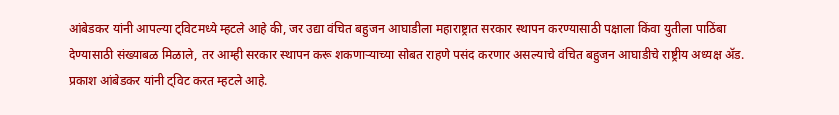आंबेडकर यांनी आपल्या ट्विटमध्ये म्हटले आहे की, जर उद्या वंचित बहुजन आघाडीला महाराष्ट्रात सरकार स्थापन करण्यासाठी पक्षाला किंवा युतीला पाठिंबा देण्यासाठी संख्याबळ मिळाले, तर आम्ही सरकार स्थापन करू शकणाऱ्याच्या सोबत राहणे पसंद करणार असल्याचे वंचित बहुजन आघाडीचे राष्ट्रीय अध्यक्ष ॲड. प्रकाश आंबेडकर यांनी ट्विट करत म्हटले आहे.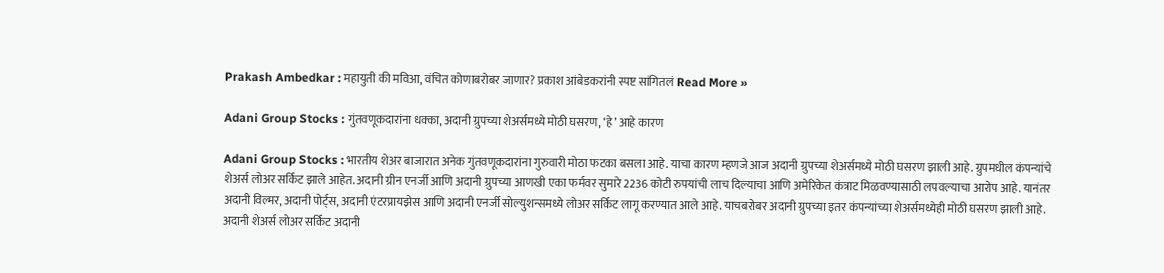Prakash Ambedkar : महायुती की मविआ, वंचित कोणाबरोबर जाणार? प्रकाश आंबेडकरांनी स्पष्ट सांगितलं Read More »

Adani Group Stocks : गुंतवणूकदारांना धक्का, अदानी ग्रुपच्या शेअर्समध्ये मोठी घसरण, ‘हे’ आहे कारण

Adani Group Stocks : भारतीय शेअर बाजारात अनेक गुंतवणूकदारांना गुरुवारी मोठा फटका बसला आहे. याचा कारण म्हणजे आज अदानी ग्रुपच्या शेअर्समध्ये मोठी घसरण झाली आहे. ग्रुपमधील कंपन्यांचे शेअर्स लोअर सर्किट झाले आहेत. अदानी ग्रीन एनर्जी आणि अदानी ग्रुपच्या आणखी एका फर्मवर सुमारे 2236 कोटी रुपयांची लाच दिल्याचा आणि अमेरिकेत कंत्राट मिळवण्यासाठी लपवल्याचा आरोप आहे. यानंतर अदानी विल्मर, अदानी पोर्ट्स, अदानी एंटरप्रायझेस आणि अदानी एनर्जी सोल्युशन्समध्ये लोअर सर्किट लागू करण्यात आले आहे. याचबरोबर अदानी ग्रुपच्या इतर कंपन्यांच्या शेअर्समध्येही मोठी घसरण झाली आहे. अदानी शेअर्स लोअर सर्किट अदानी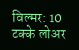विल्मर: 10 टक्के लोअर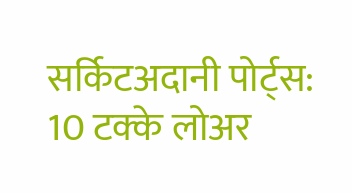सर्किटअदानी पोर्ट्स: 10 टक्के लोअर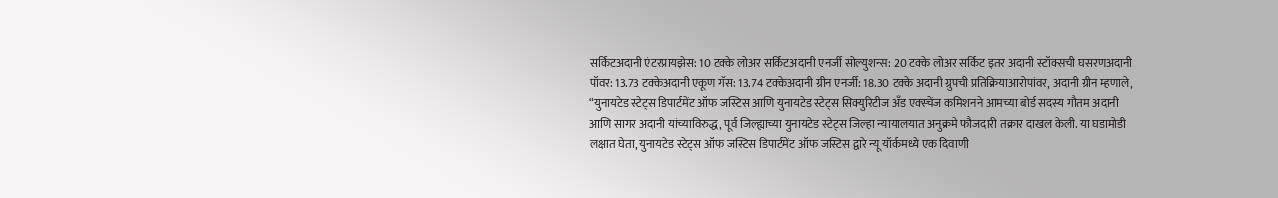सर्किटअदानी एंटरप्रायझेस: 10 टक्के लोअर सर्किटअदानी एनर्जी सोल्युशन्स: 20 टक्के लोअर सर्किट इतर अदानी स्टॉक्सची घसरणअदानी पॉवर: 13.73 टक्केअदानी एकूण गॅस: 13.74 टक्केअदानी ग्रीन एनर्जी: 18.30 टक्के अदानी ग्रुपची प्रतिक्रियाआरोपांवर, अदानी ग्रीन म्हणाले, “युनायटेड स्टेट्स डिपार्टमेंट ऑफ जस्टिस आणि युनायटेड स्टेट्स सिक्युरिटीज अँड एक्स्चेंज कमिशनने आमच्या बोर्ड सदस्य गौतम अदानी आणि सागर अदानी यांच्याविरुद्ध, पूर्व जिल्ह्याच्या युनायटेड स्टेट्स जिल्हा न्यायालयात अनुक्रमे फौजदारी तक्रार दाखल केली. या घडामोडी लक्षात घेता, युनायटेड स्टेट्स ऑफ जस्टिस डिपार्टमेंट ऑफ जस्टिस द्वारे न्यू यॉर्कमध्ये एक दिवाणी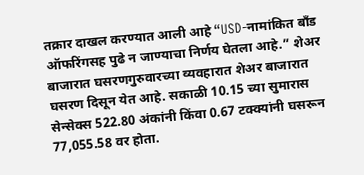तक्रार दाखल करण्यात आली आहे “USD-नामांकित बाँड ऑफरिंगसह पुढे न जाण्याचा निर्णय घेतला आहे.” शेअर बाजारात घसरणगुरुवारच्या व्यवहारात शेअर बाजारात घसरण दिसून येत आहे. सकाळी 10.15 च्या सुमारास सेन्सेक्स 522.80 अंकांनी किंवा 0.67 टक्क्यांनी घसरून 77,055.58 वर होता.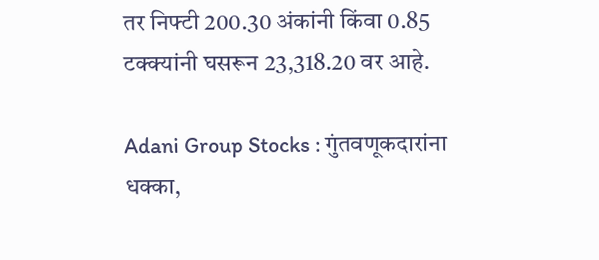तर निफ्टी 200.30 अंकांनी किंवा 0.85 टक्क्यांनी घसरून 23,318.20 वर आहे.

Adani Group Stocks : गुंतवणूकदारांना धक्का,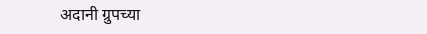अदानी ग्रुपच्या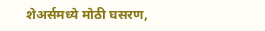शेअर्समध्ये मोठी घसरण,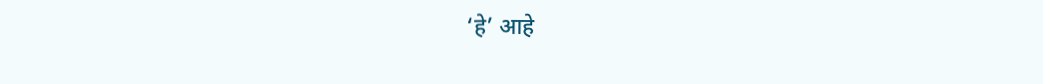‘हे’ आहे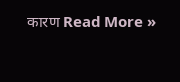कारण Read More »